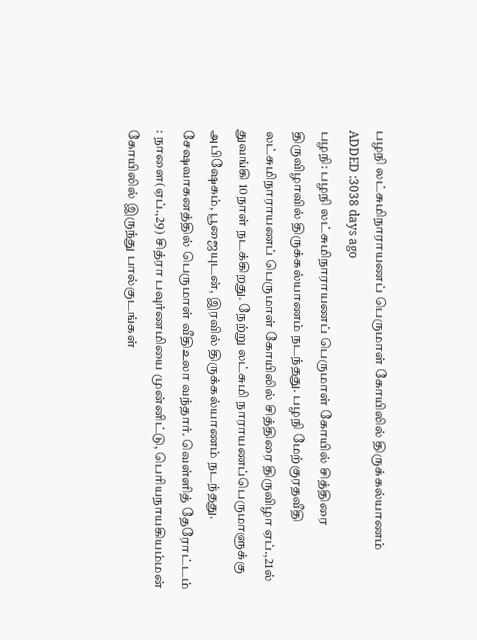பழநி லட்சுமிநாராயணப் பெருமாள் கோயிலில் திருக்கல்யாணம்
ADDED :3038 days ago
பழநி: பழநி லட்சுமிநாராயணப் பெருமாள் கோயில் சித்திரை திருவிழாவில் திருக்கல்யாணம் நடந்தது. பழநி மேற்குரதவீதி லட்சுமிநாராயணப் பெருமாள் கோயிலில் சித்திரை திருவிழா ஏப்.,21ல் துவங்கி 10நாள் நடக்கிறது. நேற்று லட்சுமி நாராயணப்பெருமாளுக்கு அபிஷேகம், பூஜையுடன், இரவில் திருக்கல்யாணம் நடந்தது. சேஷவாகனத்தில் பெருமாள் வீதிஉலா வந்தார். வெள்ளித் தேரோட்டம் : நாளை(ஏப்.,29) சித்ரா பவுர்ணமியை முன்னிட்டு, பெரியநாயகியம்மன் கோயிலில் இருந்து பால்குடங்கள்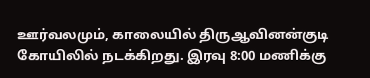ஊர்வலமும், காலையில் திருஆவினன்குடி கோயிலில் நடக்கிறது. இரவு 8:00 மணிக்கு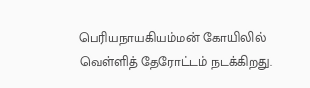பெரியநாயகியம்மன் கோயிலில் வெள்ளித் தேரோட்டம் நடக்கிறது.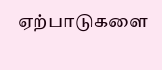ஏற்பாடுகளை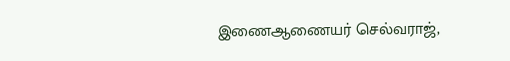இணைஆணையர் செல்வராஜ்,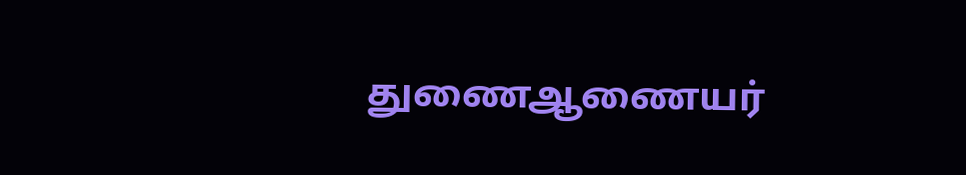துணைஆணையர்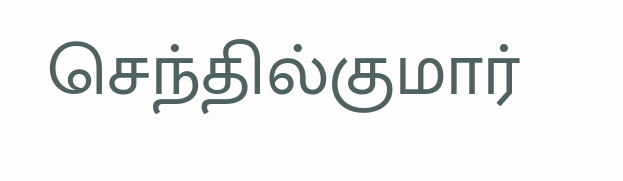செந்தில்குமார்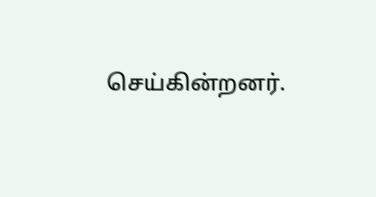செய்கின்றனர்.